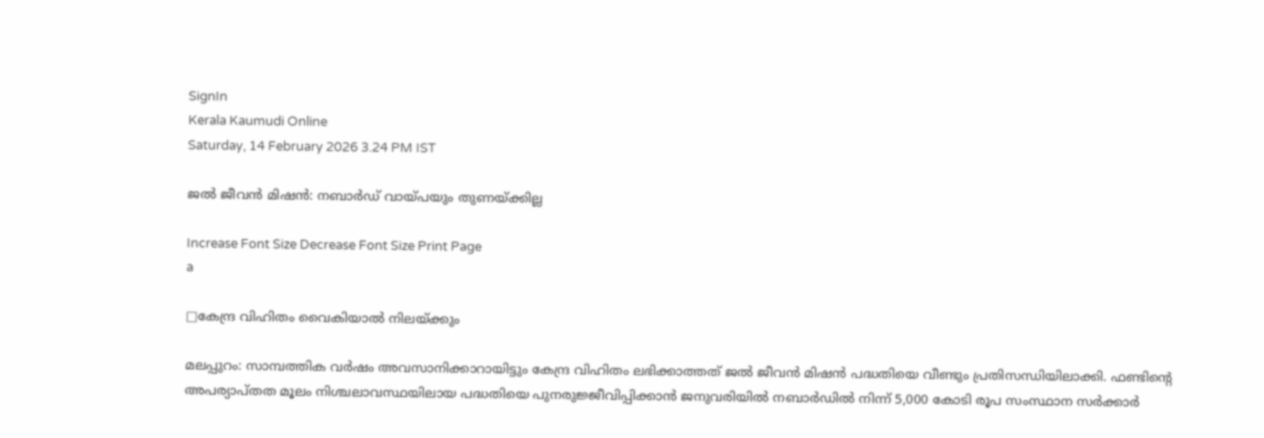SignIn
Kerala Kaumudi Online
Saturday, 14 February 2026 3.24 PM IST

ജൽ ജീവൻ മിഷൻ: നബാർഡ് വായ്പയും തുണയ്ക്കില്ല

Increase Font Size Decrease Font Size Print Page
a

□കേന്ദ്ര വിഹിതം വൈകിയാൽ നിലയ്ക്കും

മലപ്പുറം: സാമ്പത്തിക വർഷം അവസാനിക്കാറായിട്ടും കേന്ദ്ര വിഹിതം ലഭിക്കാത്തത് ജൽ ജീവൻ മിഷൻ പദ്ധതിയെ വീണ്ടും പ്രതിസന്ധിയിലാക്കി. ഫണ്ടിന്റെ അപര്യാപ്തത മൂലം നിശ്ചലാവസ്ഥയിലായ പദ്ധതിയെ പുനരുജ്ജീവിപ്പിക്കാൻ ജനുവരിയിൽ നബാർഡിൽ നിന്ന് 5,000 കോടി രൂപ സംസ്ഥാന സർ‌ക്കാർ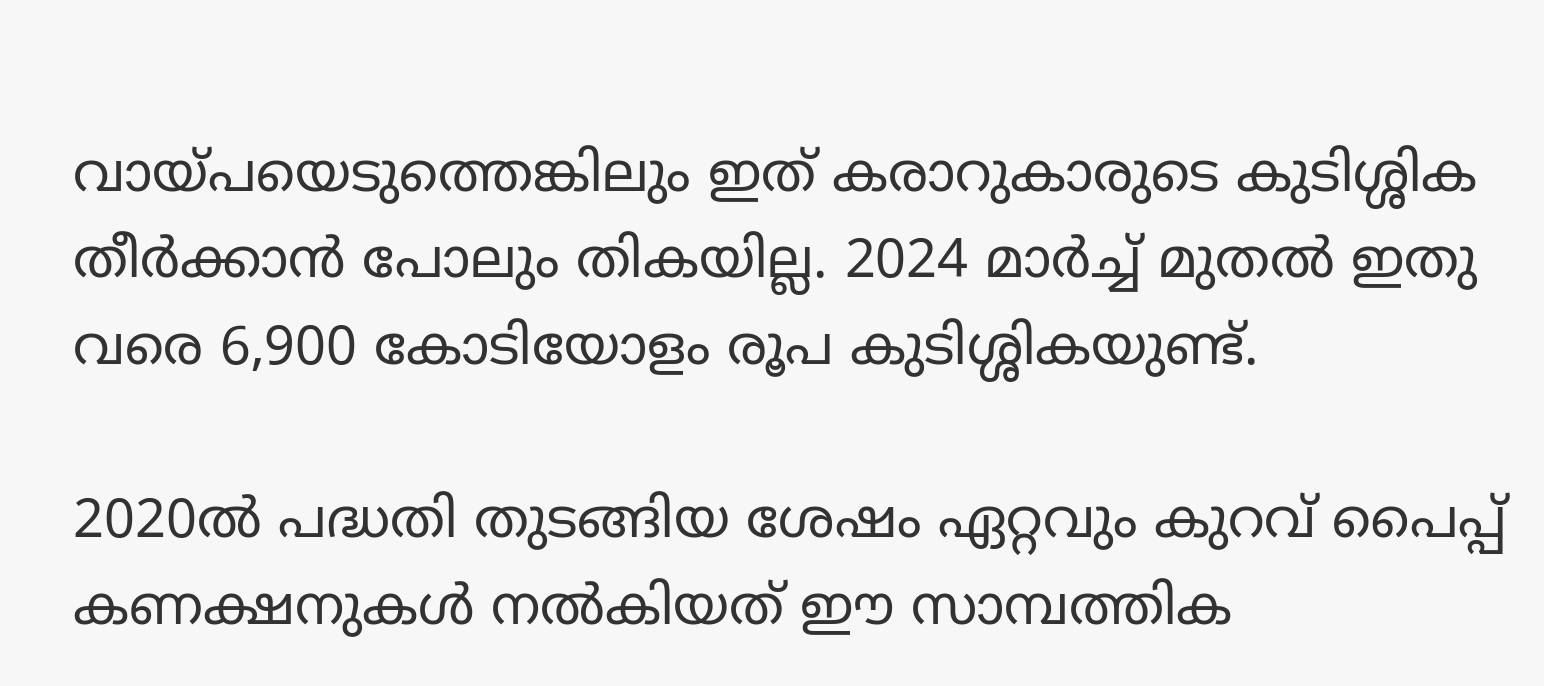വായ്പയെടുത്തെങ്കിലും ഇത് കരാറുകാരുടെ കുടിശ്ശിക തീർക്കാൻ പോലും തികയില്ല. 2024 മാർച്ച് മുതൽ ഇതു വരെ 6,900 കോടിയോളം രൂപ കുടിശ്ശികയുണ്ട്.

2020ൽ പദ്ധതി തുടങ്ങിയ ശേഷം ഏറ്റവും കുറവ് പൈപ്പ് കണക്ഷനുകൾ നൽകിയത് ഈ സാമ്പത്തിക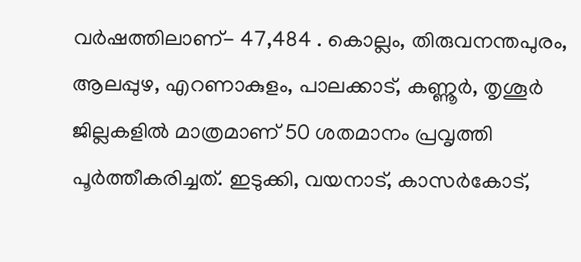വർഷത്തിലാണ്- 47,484 . കൊല്ലം, തിരുവനന്തപുരം, ആലപ്പുഴ, എറണാകുളം, പാലക്കാട്, കണ്ണൂർ, തൃശൂർ ജില്ലകളിൽ മാത്രമാണ് 50 ശതമാനം പ്രവൃത്തി പൂർത്തീകരിച്ചത്. ഇടുക്കി, വയനാട്, കാസർകോട്,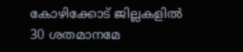കോഴിക്കോട് ജില്ലകളിൽ 30 ശതമാനമേ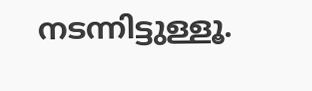നടന്നിട്ടുള്ളൂ.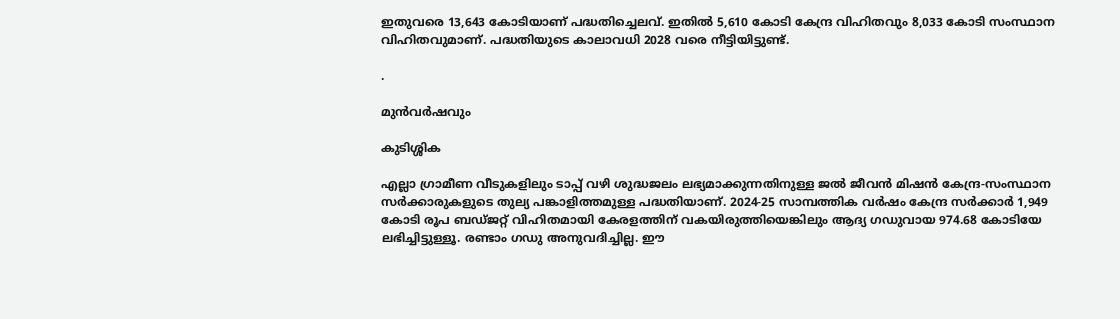ഇതുവരെ 13,643 കോടിയാണ് പദ്ധതിച്ചെലവ്. ഇതിൽ 5,610 കോടി കേന്ദ്ര വിഹിതവും 8,033 കോടി സംസ്ഥാന വിഹിതവുമാണ്. പദ്ധതിയുടെ കാലാവധി 2028 വരെ നീട്ടിയിട്ടുണ്ട്.

.

മുൻവർഷവും

കുടിശ്ശിക

എല്ലാ ഗ്രാമീണ വീടുകളിലും ടാപ്പ് വഴി ശുദ്ധജലം ലഭ്യമാക്കുന്നതിനുള്ള ജൽ ജീവൻ മിഷൻ കേന്ദ്ര-സംസ്ഥാന സർക്കാരുകളുടെ തുല്യ പങ്കാളിത്തമുള്ള പദ്ധതിയാണ്. 2024-25 സാമ്പത്തിക വർഷം കേന്ദ്ര സർക്കാർ 1,949 കോടി രൂപ ബഡ്ജറ്റ് വിഹിതമായി കേരളത്തിന് വകയിരുത്തിയെങ്കിലും ആദ്യ ഗഡുവായ 974.68 കോടിയേ ലഭിച്ചിട്ടുള്ളൂ. രണ്ടാം ഗഡു അനുവദിച്ചില്ല. ഈ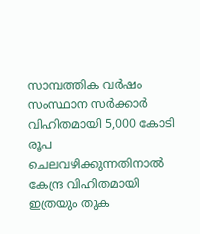സാമ്പത്തിക വർഷം സംസ്ഥാന സർക്കാർ വിഹിതമായി 5,000 കോടി രൂപ ചെലവഴിക്കുന്നതിനാൽ കേന്ദ്ര വിഹിതമായി ഇത്രയും തുക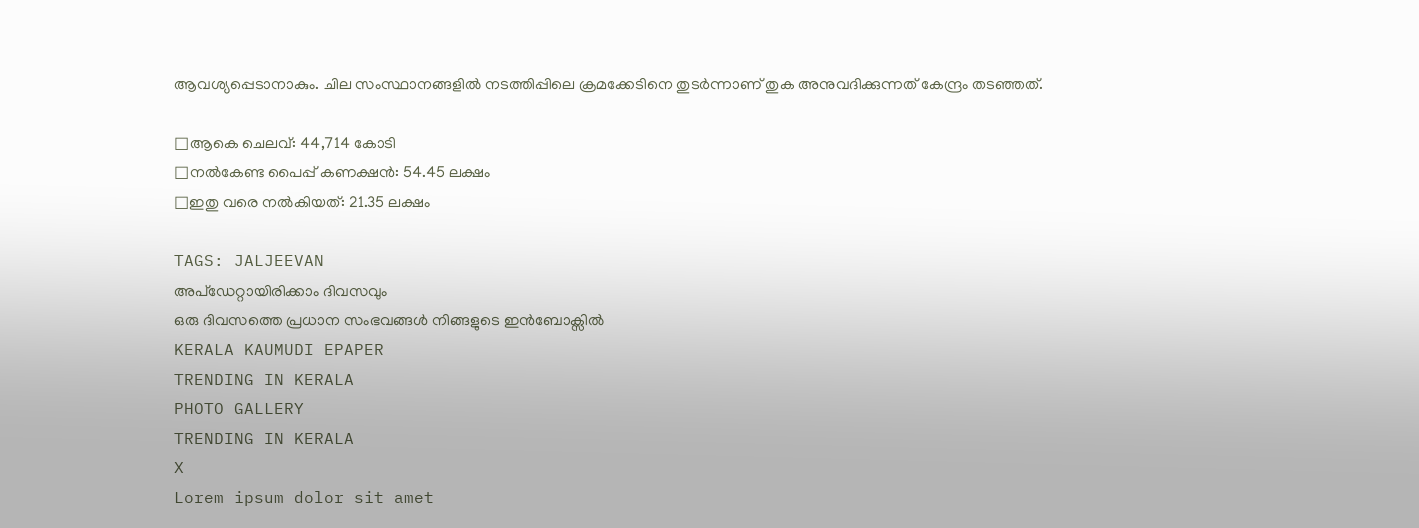ആവശ്യപ്പെടാനാകും. ചില സംസ്ഥാനങ്ങളിൽ നടത്തിപ്പിലെ ക്രമക്കേടിനെ തുടർന്നാണ് തുക അനുവദിക്കുന്നത് കേന്ദ്രം തടഞ്ഞത്.

□ആകെ ചെലവ്: 44,714 കോടി
□നൽകേണ്ട പൈപ്പ് കണക്ഷൻ: 54.45 ലക്ഷം
□ഇതു വരെ നൽകിയത്: 21.35 ലക്ഷം

TAGS: JALJEEVAN
അപ്ഡേറ്റായിരിക്കാം ദിവസവും
ഒരു ദിവസത്തെ പ്രധാന സംഭവങ്ങൾ നിങ്ങളുടെ ഇൻബോക്സിൽ
KERALA KAUMUDI EPAPER
TRENDING IN KERALA
PHOTO GALLERY
TRENDING IN KERALA
X
Lorem ipsum dolor sit amet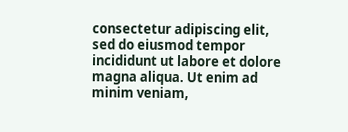consectetur adipiscing elit, sed do eiusmod tempor incididunt ut labore et dolore magna aliqua. Ut enim ad minim veniam,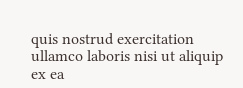quis nostrud exercitation ullamco laboris nisi ut aliquip ex ea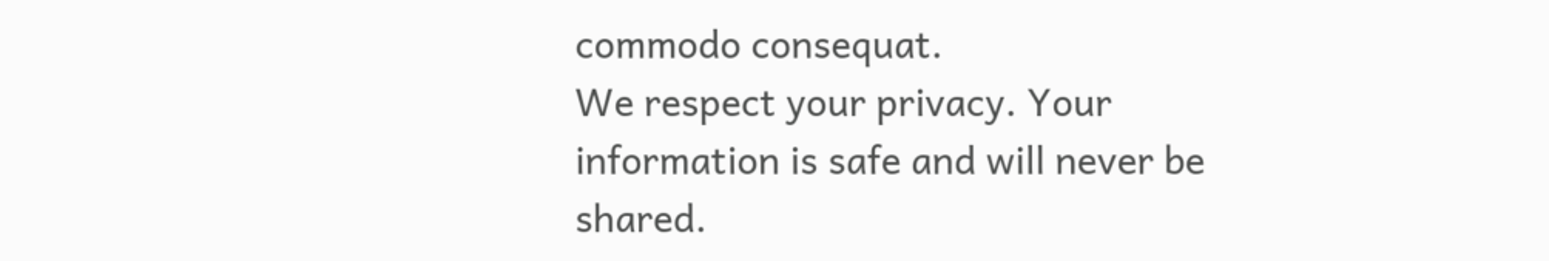commodo consequat.
We respect your privacy. Your information is safe and will never be shared.